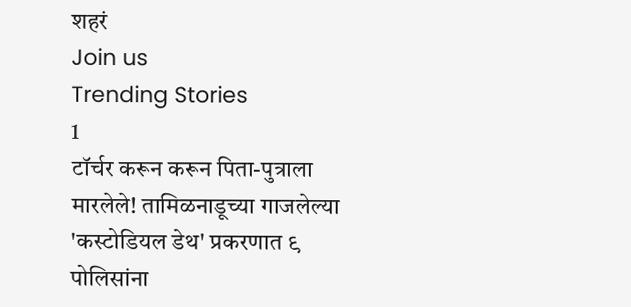शहरं
Join us
Trending Stories
1
टॉर्चर करून करून पिता-पुत्राला मारलेले! तामिळनाडूच्या गाजलेल्या 'कस्टोडियल डेथ' प्रकरणात ९ पोलिसांना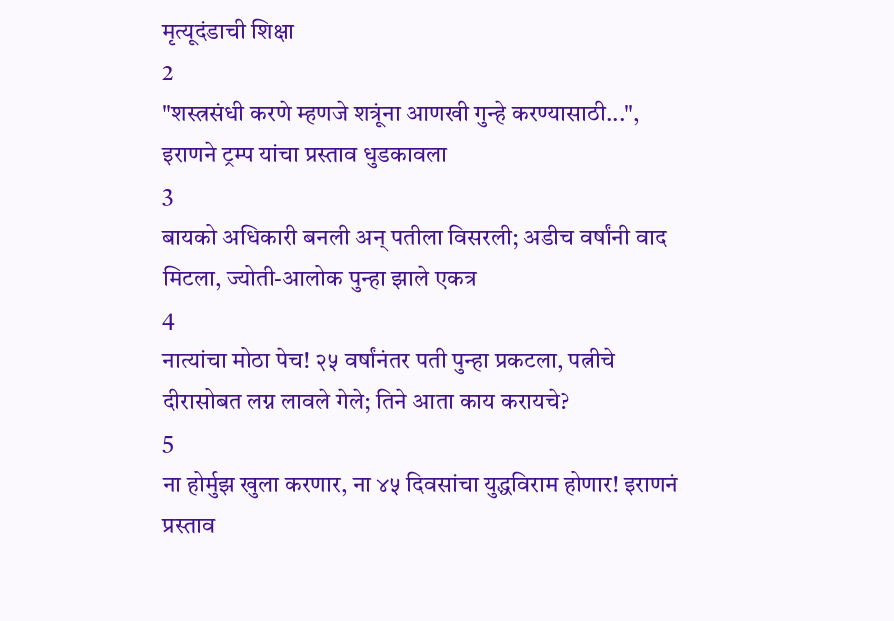मृत्यूदंडाची शिक्षा
2
"शस्त्रसंधी करणे म्हणजे शत्रूंना आणखी गुन्हे करण्यासाठी...", इराणने ट्रम्प यांचा प्रस्ताव धुडकावला
3
बायको अधिकारी बनली अन् पतीला विसरली; अडीच वर्षांनी वाद मिटला, ज्योती-आलोक पुन्हा झाले एकत्र
4
नात्यांचा मोठा पेच! २५ वर्षांनंतर पती पुन्हा प्रकटला, पत्नीचे दीरासोबत लग्न लावले गेले; तिने आता काय करायचे?
5
ना होर्मुझ खुला करणार, ना ४५ दिवसांचा युद्धविराम होणार! इराणनं प्रस्ताव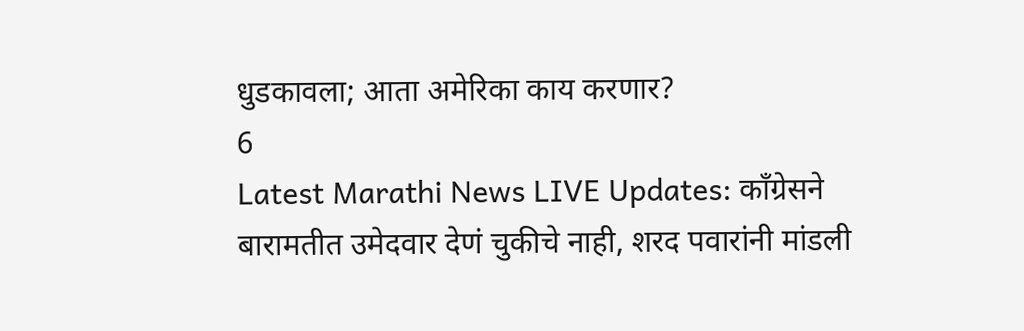धुडकावला; आता अमेरिका काय करणार?
6
Latest Marathi News LIVE Updates: काँग्रेसने बारामतीत उमेदवार देणं चुकीचे नाही, शरद पवारांनी मांडली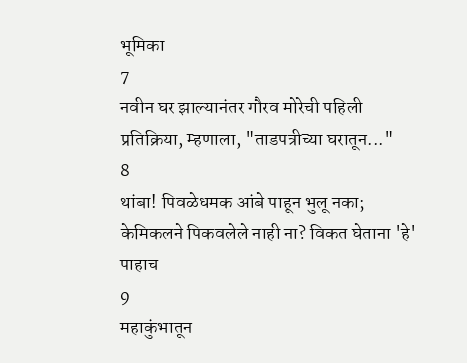भूमिका
7
नवीन घर झाल्यानंतर गौरव मोरेची पहिली प्रतिक्रिया, म्हणाला, "ताडपत्रीच्या घरातून..."
8
थांबा! पिवळेधमक आंबे पाहून भुलू नका; केमिकलने पिकवलेले नाही ना? विकत घेताना 'हे' पाहाच
9
महाकुंभातून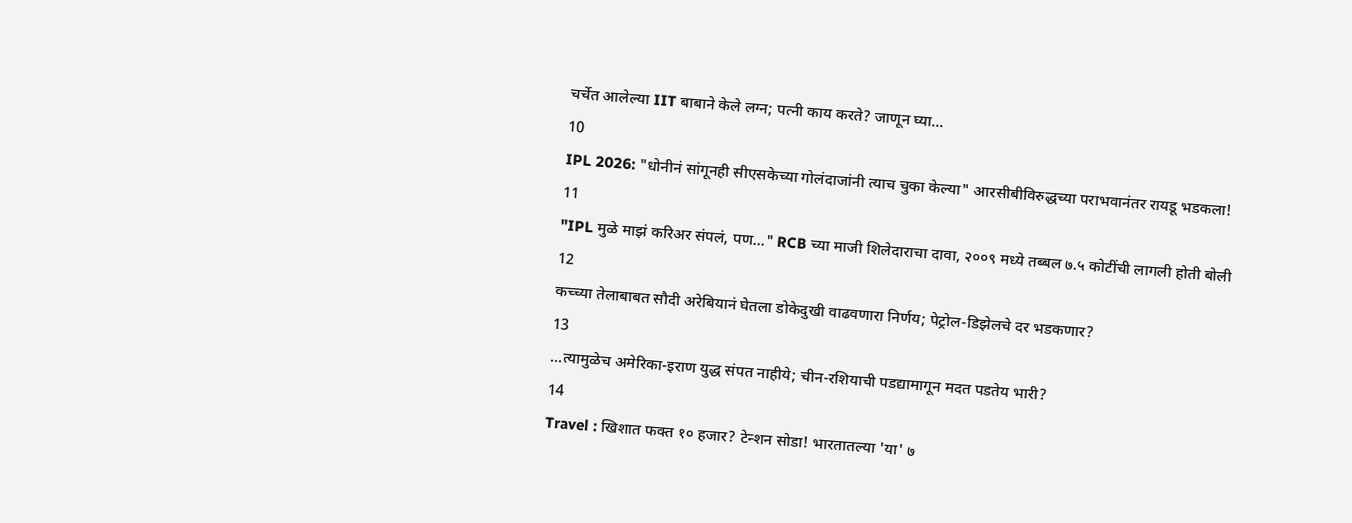चर्चेत आलेल्या IIT बाबाने केले लग्न; पत्नी काय करते? जाणून घ्या...
10
IPL 2026: "धोनीनं सांगूनही सीएसकेच्या गोलंदाजांनी त्याच चुका केल्या" आरसीबीविरुद्धच्या पराभवानंतर रायडू भडकला!
11
"IPL मुळे माझं करिअर संपलं, पण..." RCB च्या माजी शिलेदाराचा दावा, २००९ मध्ये तब्बल ७.५ कोटींची लागली होती बोली
12
कच्च्या तेलाबाबत सौदी अरेबियानं घेतला डोकेदुखी वाढवणारा निर्णय; पेट्रोल-डिझेलचे दर भडकणार?
13
...त्यामुळेच अमेरिका-इराण युद्ध संपत नाहीये; चीन-रशियाची पडद्यामागून मदत पडतेय भारी?
14
Travel : खिशात फक्त १० हजार? टेन्शन सोडा! भारतातल्या 'या' ७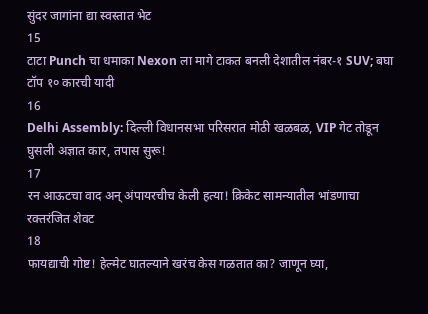सुंदर जागांना द्या स्वस्तात भेट
15
टाटा Punch चा धमाका Nexon ला मागे टाकत बनली देशातील नंबर-१ SUV; बघा टॉप १० कारची यादी
16
Delhi Assembly: दिल्ली विधानसभा परिसरात मोठी खळबळ, VIP गेट तोडून घुसली अज्ञात कार, तपास सुरू!
17
रन आऊटचा वाद अन् अंपायरचीच केली हत्या! क्रिकेट सामन्यातील भांडणाचा रक्तरंजित शेवट
18
फायद्याची गोष्ट! हेल्मेट घातल्याने खरंच केस गळतात का? जाणून घ्या,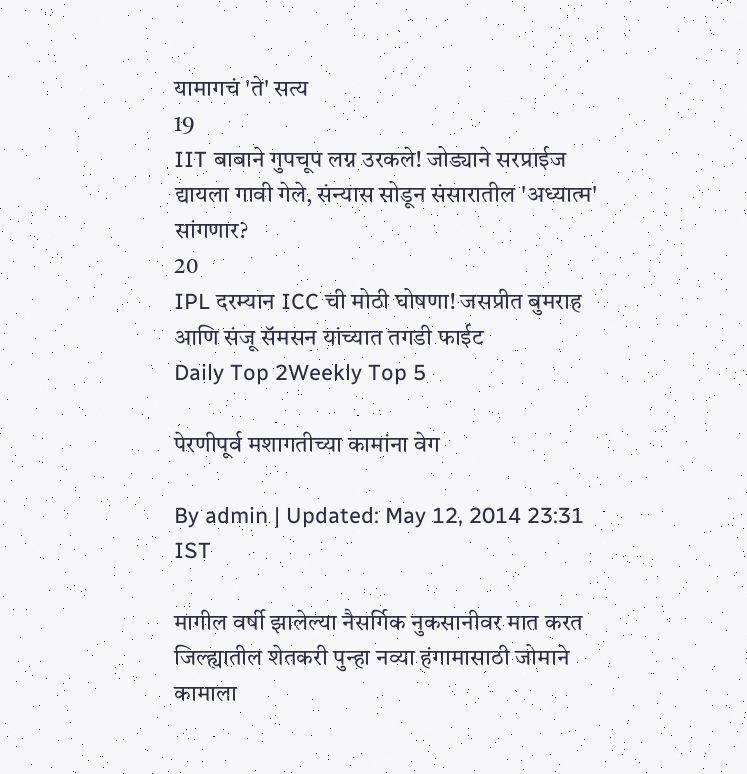यामागचं 'ते' सत्य
19
IIT बाबाने गुपचूप लग्न उरकले! जोड्याने सरप्राईज द्यायला गावी गेले, संन्यास सोडून संसारातील 'अध्यात्म' सांगणार?
20
IPL दरम्यान ICC ची मोठी घोषणा! जसप्रीत बुमराह आणि संजू सॅमसन यांच्यात तगडी फाईट
Daily Top 2Weekly Top 5

पेरणीपूर्व मशागतीच्या कामांना वेग

By admin | Updated: May 12, 2014 23:31 IST

मागील वर्षी झालेल्या नैसर्गिक नुकसानीवर मात करत जिल्ह्यातील शेतकरी पुन्हा नव्या हंगामासाठी जोमाने कामाला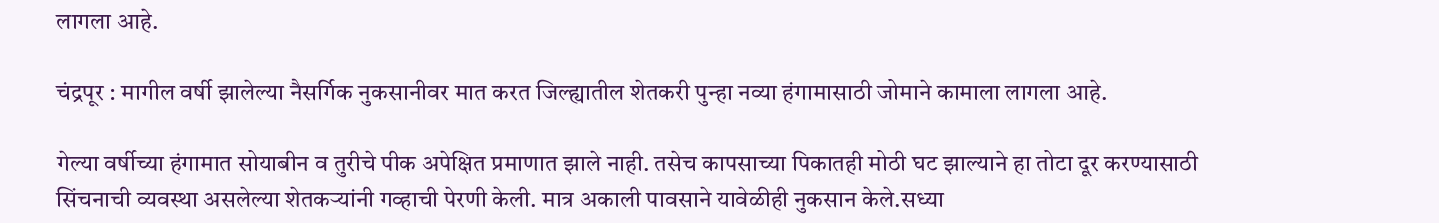लागला आहे.

चंद्रपूर : मागील वर्षी झालेल्या नैसर्गिक नुकसानीवर मात करत जिल्ह्यातील शेतकरी पुन्हा नव्या हंगामासाठी जोमाने कामाला लागला आहे.

गेल्या वर्षीच्या हंगामात सोयाबीन व तुरीचे पीक अपेक्षित प्रमाणात झाले नाही. तसेच कापसाच्या पिकातही मोठी घट झाल्याने हा तोटा दूर करण्यासाठी सिंचनाची व्यवस्था असलेल्या शेतकर्‍यांनी गव्हाची पेरणी केली. मात्र अकाली पावसाने यावेळीही नुकसान केले.सध्या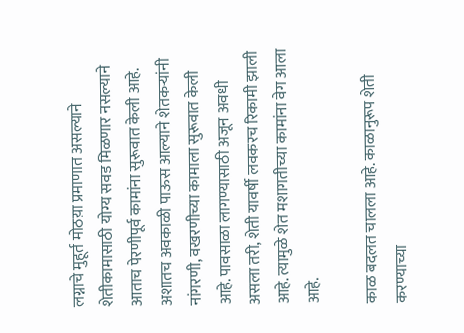लग्नाचे मुहूर्त मोठय़ा प्रमाणात असल्याने शेतीकामासाठी योग्य सवड मिळणार नसल्याने आताच पेरणीपूर्व कामांना सुरूवात केली आहे. अशातच अवकाळी पाऊस आल्याने शेतकर्‍यांनी नांगरणी, वखरणीच्या कामाला सुरूवात केली आहे. पावसाळा लागण्यासाठी अजून अवधी असला तरी, शेती यावर्षी लवकरच रिकामी झाली आहे. त्यामुळे शेत मशागतीच्या कामांना वेग आला आहे.

काळ बदलत चालला आहे. काळानुरूप शेती करण्याच्या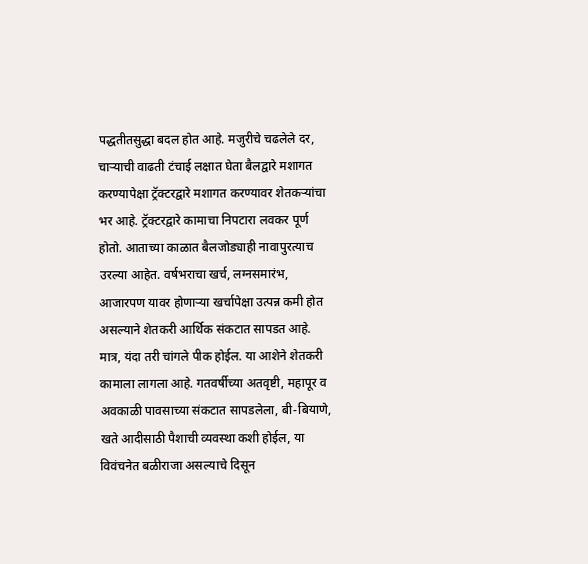पद्धतीतसुद्धा बदल होत आहे. मजुरीचे चढलेले दर, चार्‍याची वाढती टंचाई लक्षात घेता बैलद्वारे मशागत करण्यापेक्षा ट्रॅक्टरद्वारे मशागत करण्यावर शेतकर्‍यांचा भर आहे. ट्रॅक्टरद्वारे कामाचा निपटारा लवकर पूर्ण होतो. आताच्या काळात बैलजोड्याही नावापुरत्याच उरल्या आहेत. वर्षभराचा खर्च, लग्नसमारंभ, आजारपण यावर होणार्‍या खर्चापेक्षा उत्पन्न कमी होत असल्याने शेतकरी आर्थिक संकटात सापडत आहे. मात्र, यंदा तरी चांगले पीक होईल. या आशेने शेतकरी कामाला लागला आहे. गतवर्षीच्या अतवृष्टी, महापूर व अवकाळी पावसाच्या संकटात सापडलेला, बी-बियाणे, खते आदीसाठी पैशाची व्यवस्था कशी होईल, या विवंचनेत बळीराजा असल्याचे दिसून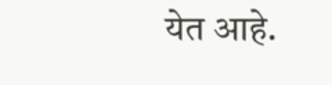येत आहे.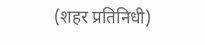(शहर प्रतिनिधी)